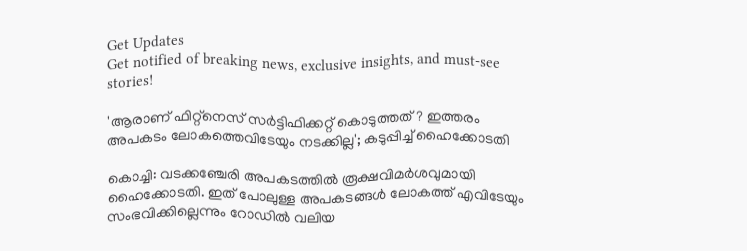Get Updates
Get notified of breaking news, exclusive insights, and must-see stories!

'ആരാണ് ഫിറ്റ്നെസ് സർട്ടിഫിക്കറ്റ് കൊടുത്തത്? ഇത്തരം അപകടം ലോകത്തെവിടേയും നടക്കില്ല'; കടുപ്പിച്ച് ഹൈക്കോടതി

കൊച്ചി: വടക്കഞ്ചേരി അപകടത്തിൽ രൂക്ഷവിമർശവുമായി ഹൈക്കോടതി. ഇത് പോലുള്ള അപകടങ്ങൾ ലോകത്ത് എവിടേയും സംഭവിക്കില്ലെന്നും റോഡില്‍ വലിയ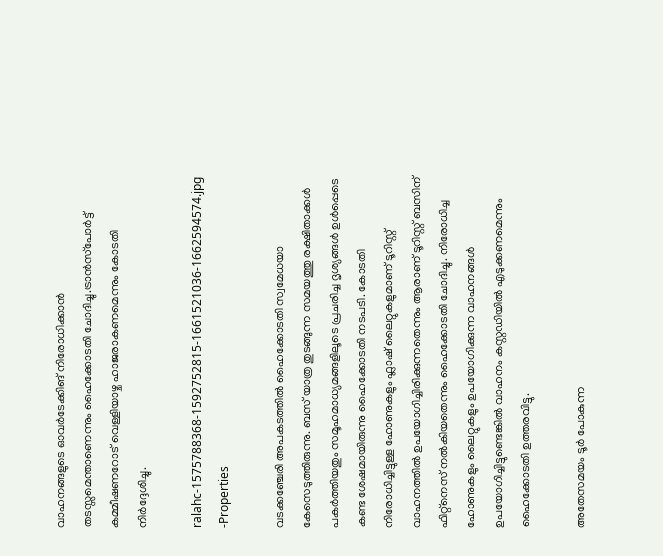വാഹനങ്ങളുടെ ഓവര്‍ടേക്കിങ് നിരോധിക്കാന്‍ തടസ്സമെന്താണെന്നും ഹൈക്കോടതി ചോദിച്ചു.ട്രാന്‍സ്‌പോര്‍ട്ട് കമ്മീഷണറോട് വെള്ളിയാഴ്ച ഹാജരാകണമെന്നും കോടതി നിർദ്ദേശിച്ചു.

ralahc-1575788368-1592752815-1661521036-1662594574.jpg -Properties

വടക്കഞ്ചേരി അപകടത്തിൽ ഹൈക്കോടതി സ്വമേധയാ കേസെടുത്തിരുന്നു. ബസ് യാത്ര തുടങ്ങുന്ന സമയത്തു രക്ഷിതാക്കൾ പകർത്തിയതും സമൂഹമാധ്യമങ്ങളിലൂടെ പ്രചരിച്ച ദൃശ്യങ്ങൾ ഉൾപ്പെടെ കണ്ട ശേഷമായിരുന്നു ഹൈക്കോടതി നടപടി. കോടതി നിരോധിച്ചിട്ടുള്ള ഹോണുകളും ഫ്ലാഷ് ലൈറ്റുകളുമാണ് ടൂറിസ്റ്റ് വാഹനത്തിൽ ഉപയോഗിച്ചിരിക്കുന്നതെന്നും ആരാണ് ടൂറിസ്റ്റ് ബസിന് ഫിറ്റ്നെസ് നൽകിയതെന്നും ഹൈക്കോടതി ചോദിച്ചു. നിരോധിച്ച ഹോണുകളും ലൈറ്റുകളും ഉപയോഗിക്കുന്ന വാഹനങ്ങൾ ഉപയോഗിച്ചിട്ടുണ്ടെങ്കിൽ വാഹനം കസ്റ്റഡിയിൽ എടുക്കണമെന്നും ഹൈക്കോടതി ഉത്തരവിട്ടു.

അതേസമയം ടൂർ പോകുന്ന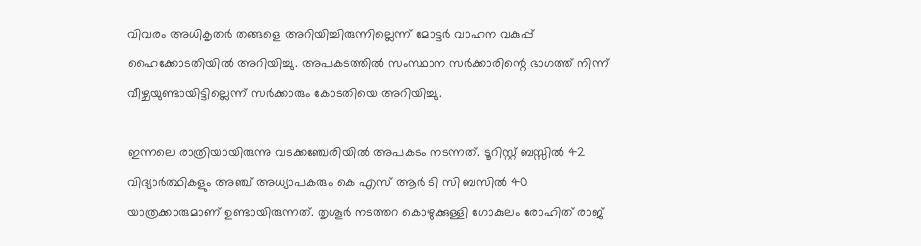വിവരം അധികൃതര്‍ തങ്ങളെ അറിയിച്ചിരുന്നില്ലെന്ന് മോട്ടർ വാഹന വകുപ്പ് ഹൈക്കോടതിയിൽ അറിയിച്ചു. അപകടത്തിൽ സംസ്ഥാന സർക്കാരിന്റെ ഭാഗത്ത് നിന്ന് വീഴ്ചയുണ്ടായിട്ടില്ലെന്ന് സർക്കാരും കോടതിയെ അറിയിച്ചു.

ഇന്നലെ രാത്രിയായിരുന്നു വടക്കഞ്ചേരിയിൽ അപകടം നടന്നത്. ടൂറിസ്റ്റ് ബസ്സിൽ 42 വിദ്യാർത്ഥികളും അഞ്ച് അധ്യാപകരും കെ എസ് ആർ ടി സി ബസിൽ 40 യാത്രക്കാരുമാണ് ഉണ്ടായിരുന്നത്. തൃശൂർ നടത്തറ കൊഴുക്കുള്ളി ഗോകുലം രോഹിത് രാജ്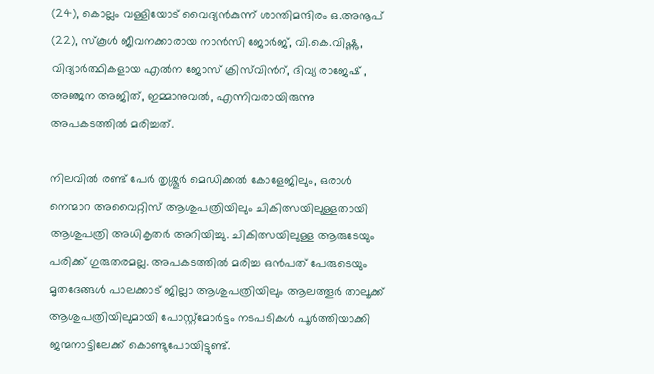(24), കൊല്ലം വള്ളിയോട് വൈദ്യൻകുന്ന് ശാന്തിമന്ദിരം ഒ.അനൂപ് (22), സ്കൂ‍ൾ ജീവനക്കാരായ നാൻസി ജോർജ്, വി.കെ.വിഷ്ണു, വിദ്യാർത്ഥികളായ എൽന ജോസ് ക്രിസ്‍വിന്‍റ്, ദിവ്യ രാജേഷ് , അഞ്ജന അജിത്, ഇമ്മാനുവൽ, എന്നിവരായിരുന്നു അപകടത്തിൽ മരിച്ചത്.

നിലവിൽ രണ്ട് പേർ തൃശ്ശൂർ മെഡിക്കൽ കോളേജിലും, ഒരാൾ നെന്മാറ അവൈറ്റിസ് ആശുപത്രിയിലും ചികിത്സയിലുള്ളതായി ആശുപത്രി അധികൃതർ അറിയിച്ചു. ചികിത്സയിലുള്ള ആരുടേയും പരിക്ക് ഗുരുതരമല്ല. അപകടത്തിൽ മരിച്ച ഒൻപത് പേരുടെയും മൃതദേങ്ങൾ പാലക്കാട് ജില്ലാ ആശുപത്രിയിലും ആലത്തൂർ താലൂക്ക് ആശുപത്രിയിലുമായി പോസ്റ്റ്മോർട്ടം നടപടികൾ പൂർത്തിയാക്കി ജന്മനാട്ടിലേക്ക് കൊണ്ടുപോയിട്ടുണ്ട്.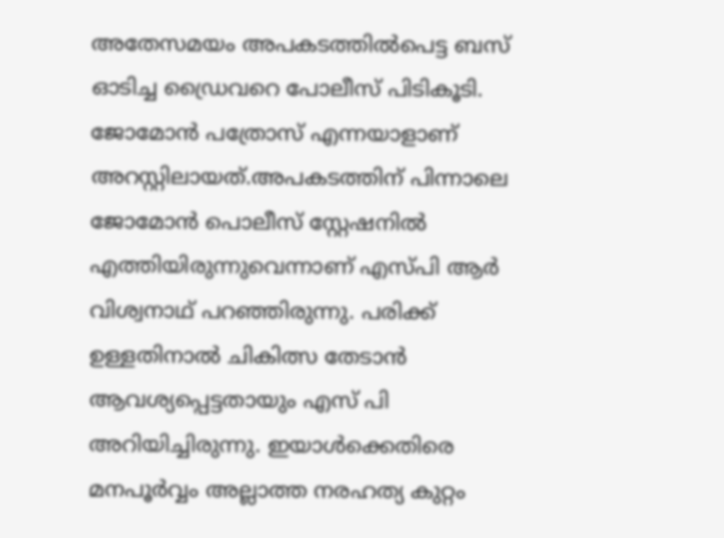അതേസമയം അപകടത്തില്‍പെട്ട ബസ് ഓടിച്ച ഡ്രൈവറെ പോലീസ് പിടികൂടി. ജോമോൻ പത്രോസ് എന്നയാളാണ് അറസ്റ്റിലായത്.അപകടത്തിന് പിന്നാലെ ജോമോന്‍ പൊലീസ് സ്റ്റേഷനില്‍ എത്തിയിരുന്നുവെന്നാണ് എസ്പി ആര്‍ വിശ്വനാഥ് പറഞ്ഞിരുന്നു. പരിക്ക് ഉള്ളതിനാൽ ചികിത്സ തേടാൻ ആവശ്യപ്പെട്ടതായും എസ് പി അറിയിച്ചിരുന്നു. ഇയാൾക്കെതിരെ മനപൂർവ്വം അല്ലാത്ത നരഹത്യ കുറ്റം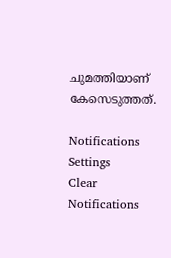ചുമത്തിയാണ് കേസെടുത്തത്.

Notifications
Settings
Clear Notifications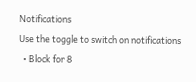Notifications
Use the toggle to switch on notifications
  • Block for 8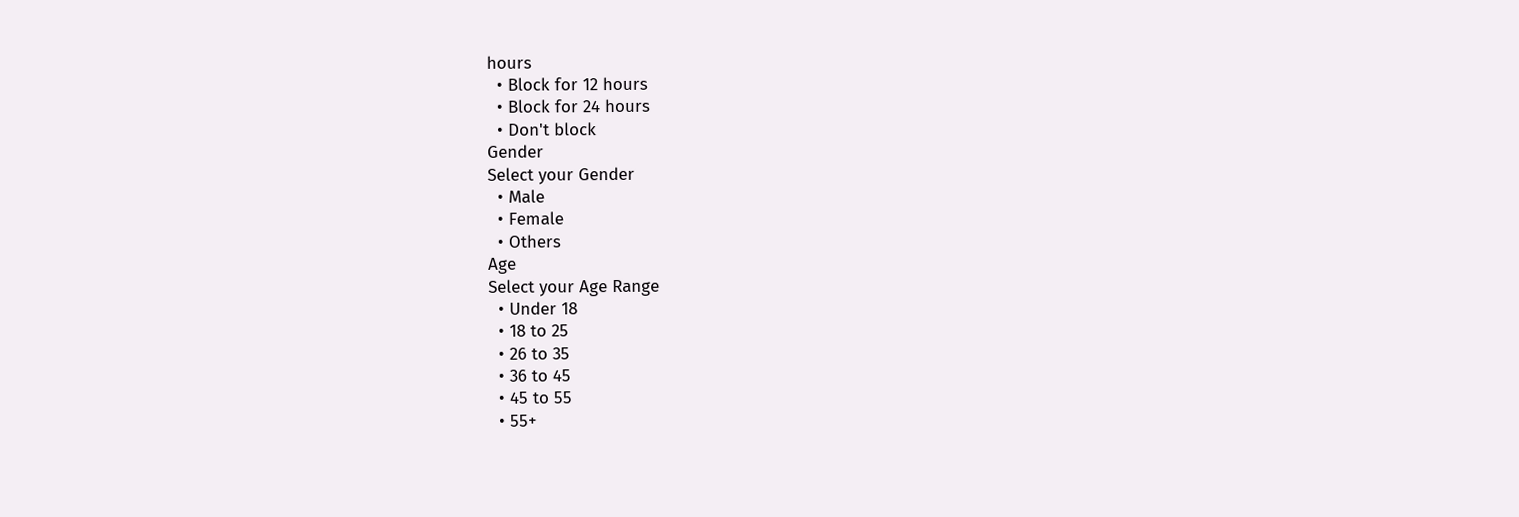hours
  • Block for 12 hours
  • Block for 24 hours
  • Don't block
Gender
Select your Gender
  • Male
  • Female
  • Others
Age
Select your Age Range
  • Under 18
  • 18 to 25
  • 26 to 35
  • 36 to 45
  • 45 to 55
  • 55+